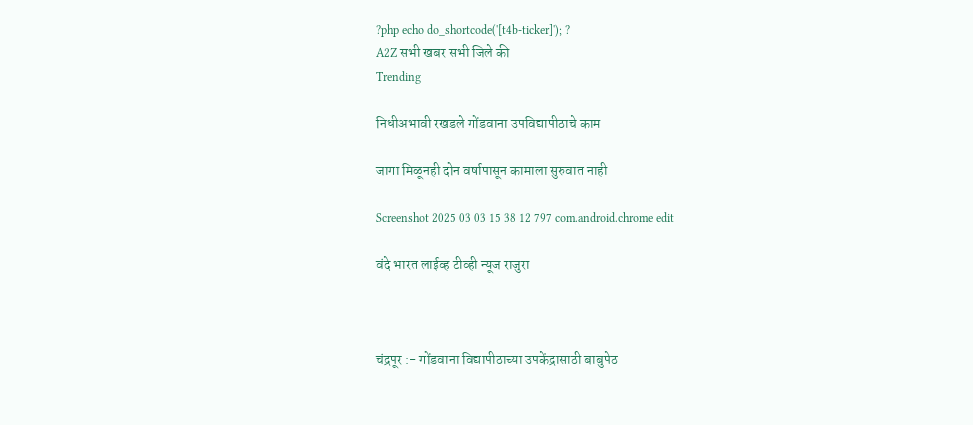?php echo do_shortcode('[t4b-ticker]'); ?
A2Z सभी खबर सभी जिले की
Trending

निधीअभावी रखडले गोंडवाना उपविद्यापीठाचे काम

जागा मिळूनही दोन वर्षापासून कामाला सुरुवात नाही

Screenshot 2025 03 03 15 38 12 797 com.android.chrome edit

वंदे भारत लाईव्ह टीव्ही न्यूज राजुरा



चंद्रपूर :- गोंडवाना विद्यापीठाच्या उपकेंद्रासाठी बाबुपेठ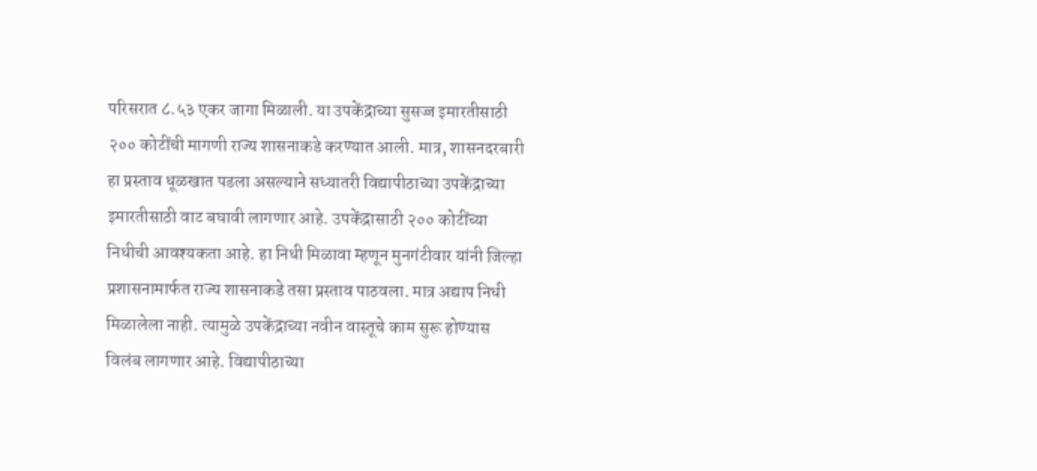परिसरात ८.५३ एकर जागा मिळाली. या उपकेंद्राच्या सुसज्ज इमारतीसाठी २०० कोटींची मागणी राज्य शासनाकडे करण्यात आली. मात्र, शासनदरबारी हा प्रस्ताव धूळखात पडला असल्याने सध्यातरी विद्यापीठाच्या उपकेंद्राच्या इमारतीसाठी वाट बघावी लागणार आहे. उपकेंद्रासाठी २०० कोटींच्या निधीची आवश्यकता आहे. हा निधी मिळावा म्हणून मुनगंटीवार यांनी जिल्हा प्रशासनामार्फत राज्य शासनाकडे तसा प्रस्ताव पाठवला. मात्र अद्याप निधी मिळालेला नाही. त्यामुळे उपकेंद्राच्या नवीन वास्तूचे काम सुरू होण्यास विलंब लागणार आहे. विद्यापीठाच्या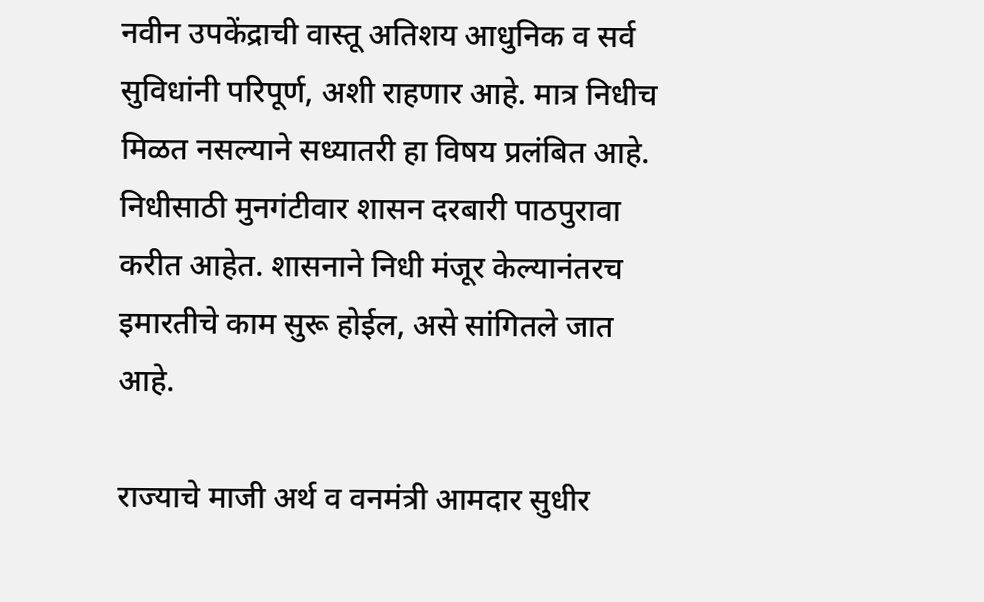नवीन उपकेंद्राची वास्तू अतिशय आधुनिक व सर्व सुविधांनी परिपूर्ण, अशी राहणार आहे. मात्र निधीच मिळत नसल्याने सध्यातरी हा विषय प्रलंबित आहे. निधीसाठी मुनगंटीवार शासन दरबारी पाठपुरावा करीत आहेत. शासनाने निधी मंजूर केल्यानंतरच इमारतीचे काम सुरू होईल, असे सांगितले जात आहे.

राज्याचे माजी अर्थ व वनमंत्री आमदार सुधीर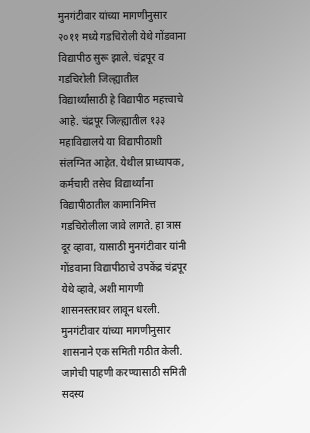मुनगंटीवार यांच्या मागणीनुसार २०११ मध्ये गडचिरोली येथे गोंडवाना विद्यापीठ सुरू झाले. चंद्रपूर व गडचिरोली जिल्ह्यातील विद्यार्थ्यांसाठी हे विद्यापीठ महत्त्वाचे आहे. चंद्रपूर जिल्ह्यातील १३३ महाविद्यालये या विद्यापीठाशी संलग्नित आहेत. येथील प्राध्यापक, कर्मचारी तसेच विद्यार्थ्यांना विद्यापीठातील कामानिमित्त गडचिरोलीला जावे लागते. हा त्रास दूर व्हावा, यासाठी मुनगंटीवार यांनी गोंडवाना विद्यापीठाचे उपकेंद्र चंद्रपूर येथे व्हावे, अशी मागणी शासनस्तरावर लावून धरली. मुनगंटीवार यांच्या मागणीनुसार शासनाने एक समिती गठीत केली. जागेची पाहणी करण्यासाठी समिती सदस्य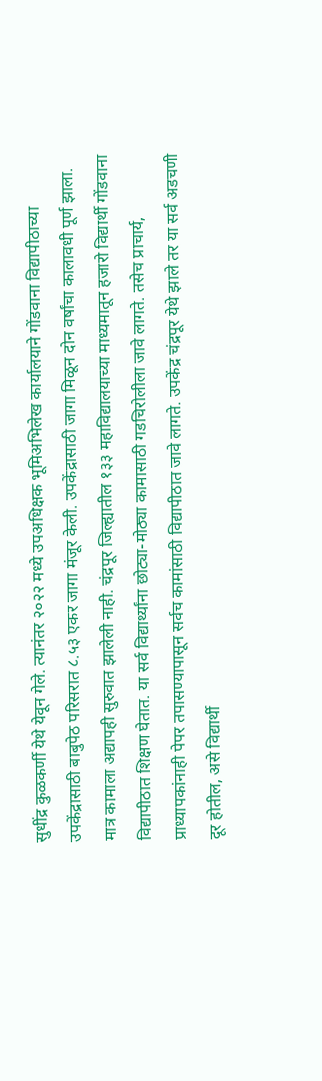सुधींद्र कुळकर्णी येथे येवून गेले. त्यानंतर २०२२ मध्ये उपअधिक्षक भूमिअभिलेख कार्यालयाने गोंडवाना विद्यापीठाच्या उपकेंद्रासाठी बाबुपेठ परिसरात ८.५३ एकर जागा मंजूर केली. उपकेंद्रासाठी जागा मिळून दोन वर्षांचा कालावधी पूर्ण झाला. मात्र कामाला अद्यापही सुरुवात झालेली नाही. चंद्रपूर जिल्ह्यातील १३३ महाविद्यालयाच्या माध्यमातून हजारो विद्यार्थी गोंडवाना विद्यापीठात शिक्षण घेतात. या सर्व विद्यार्थ्यांना छोट्या-मोठ्या कामासाठी गडचिरोलीला जावे लागते. तसेच प्राचार्य, प्राध्यापकांनाही पेपर तपासण्यापासून सर्वच कामांसाठी विद्यापीठात जावे लागते. उपकेंद्र चंद्रपूर येथे झाले तर या सर्व अडचणी दूर होतील, असे विद्यार्थी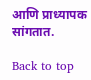आणि प्राध्यापक सांगतात.

Back to top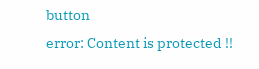button
error: Content is protected !!